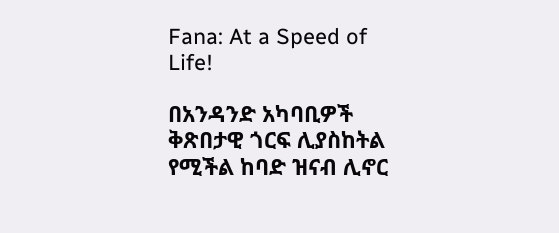Fana: At a Speed of Life!

በአንዳንድ አካባቢዎች ቅጽበታዊ ጎርፍ ሊያስከትል የሚችል ከባድ ዝናብ ሊኖር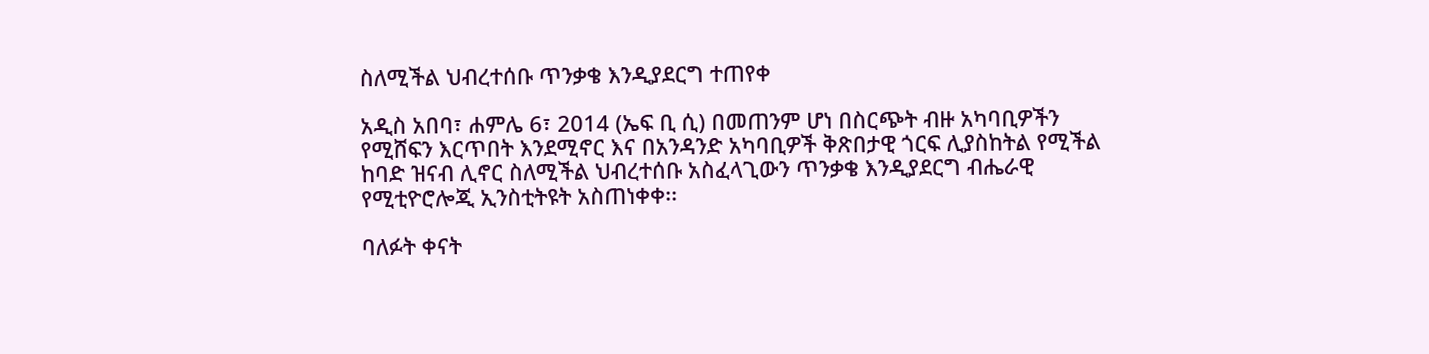ስለሚችል ህብረተሰቡ ጥንቃቄ እንዲያደርግ ተጠየቀ

አዲስ አበባ፣ ሐምሌ 6፣ 2014 (ኤፍ ቢ ሲ) በመጠንም ሆነ በስርጭት ብዙ አካባቢዎችን የሚሸፍን እርጥበት እንደሚኖር እና በአንዳንድ አካባቢዎች ቅጽበታዊ ጎርፍ ሊያስከትል የሚችል ከባድ ዝናብ ሊኖር ስለሚችል ህብረተሰቡ አስፈላጊውን ጥንቃቄ እንዲያደርግ ብሔራዊ የሚቲዮሮሎጂ ኢንስቲትዩት አስጠነቀቀ፡፡

ባለፉት ቀናት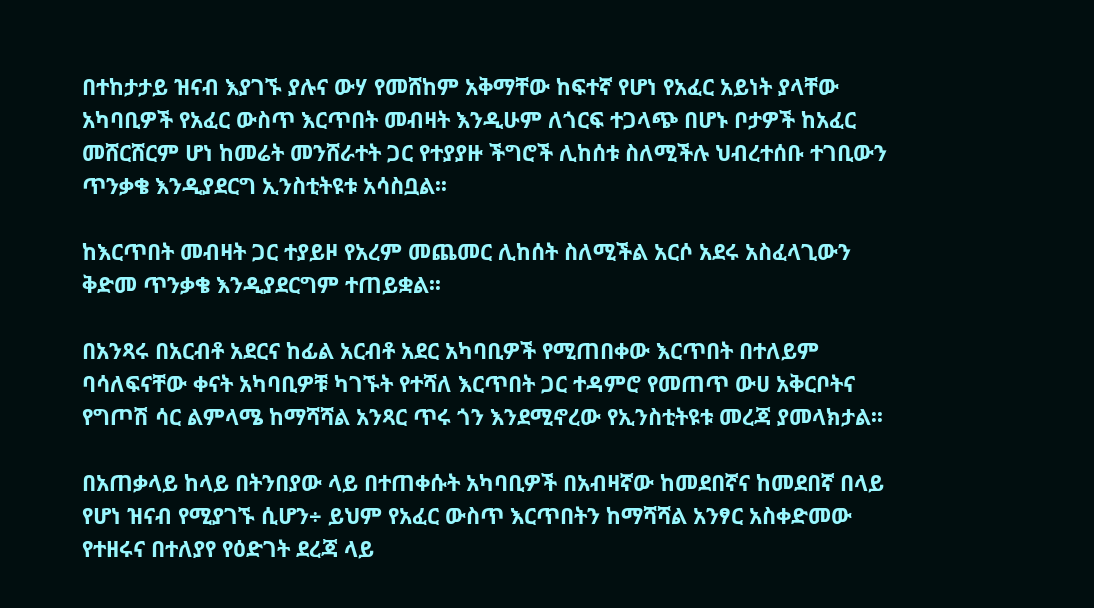በተከታታይ ዝናብ እያገኙ ያሉና ውሃ የመሸከም አቅማቸው ከፍተኛ የሆነ የአፈር አይነት ያላቸው አካባቢዎች የአፈር ውስጥ እርጥበት መብዛት እንዲሁም ለጎርፍ ተጋላጭ በሆኑ ቦታዎች ከአፈር መሸርሸርም ሆነ ከመሬት መንሸራተት ጋር የተያያዙ ችግሮች ሊከሰቱ ስለሚችሉ ህብረተሰቡ ተገቢውን ጥንቃቄ እንዲያደርግ ኢንስቲትዩቱ አሳስቧል፡፡

ከእርጥበት መብዛት ጋር ተያይዞ የአረም መጨመር ሊከሰት ስለሚችል አርሶ አደሩ አስፈላጊውን ቅድመ ጥንቃቄ እንዲያደርግም ተጠይቋል፡፡

በአንጻሩ በአርብቶ አደርና ከፊል አርብቶ አደር አካባቢዎች የሚጠበቀው እርጥበት በተለይም ባሳለፍናቸው ቀናት አካባቢዎቹ ካገኙት የተሻለ እርጥበት ጋር ተዳምሮ የመጠጥ ውሀ አቅርቦትና የግጦሽ ሳር ልምላሜ ከማሻሻል አንጻር ጥሩ ጎን እንደሚኖረው የኢንስቲትዩቱ መረጃ ያመላክታል፡፡

በአጠቃላይ ከላይ በትንበያው ላይ በተጠቀሱት አካባቢዎች በአብዛኛው ከመደበኛና ከመደበኛ በላይ የሆነ ዝናብ የሚያገኙ ሲሆን÷ ይህም የአፈር ውስጥ እርጥበትን ከማሻሻል አንፃር አስቀድመው የተዘሩና በተለያየ የዕድገት ደረጃ ላይ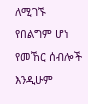ለሚገኙ የበልግም ሆነ የመኸር ሰብሎች እንዲሁም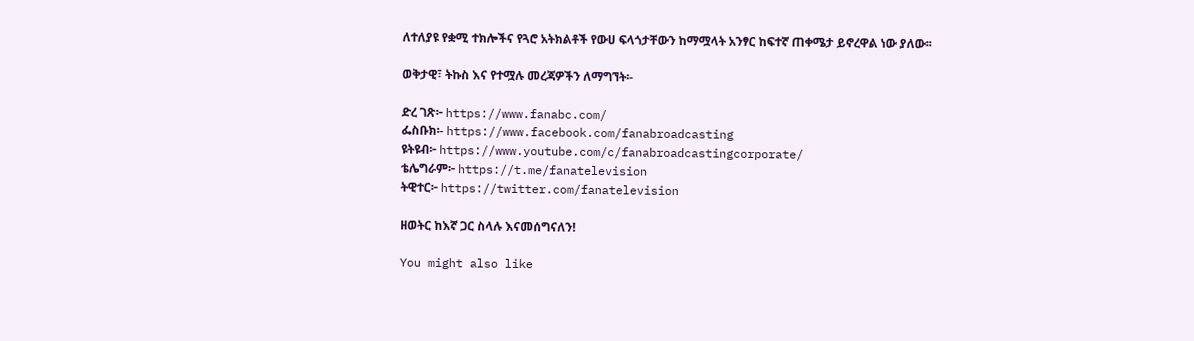ለተለያዩ የቋሚ ተክሎችና የጓሮ አትክልቶች የውሀ ፍላጎታቸውን ከማሟላት አንፃር ከፍተኛ ጠቀሜታ ይኖረዋል ነው ያለው፡፡

ወቅታዊ፣ ትኩስ እና የተሟሉ መረጃዎችን ለማግኘት፡-

ድረ ገጽ፦ https://www.fanabc.com/
ፌስቡክ፡- https://www.facebook.com/fanabroadcasting
ዩትዩብ፦ https://www.youtube.com/c/fanabroadcastingcorporate/
ቴሌግራም፦ https://t.me/fanatelevision
ትዊተር፦ https://twitter.com/fanatelevision

ዘወትር ከእኛ ጋር ስላሉ እናመሰግናለን!

You might also like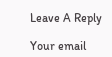Leave A Reply

Your email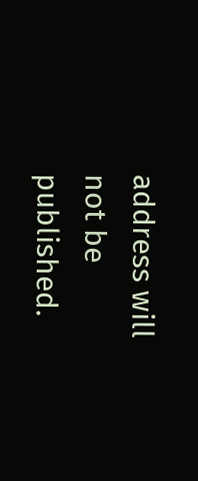address will not be published.